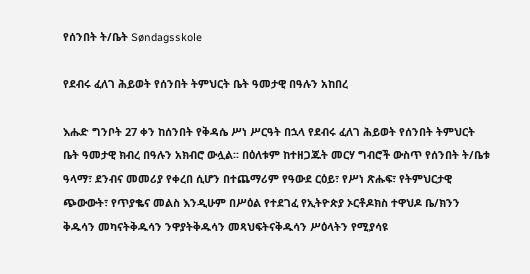የሰንበት ት/ቤት Søndagsskole

የደብሩ ፈለገ ሕይወት የሰንበት ትምህርት ቤት ዓመታዊ በዓሉን አከበረ

እሑድ ግንቦት 27 ቀን ከሰንበት የቅዳሴ ሥነ ሥርዓት በኋላ የደብሩ ፈለገ ሕይወት የሰንበት ትምህርት ቤት ዓመታዊ ክብረ በዓሉን አክብሮ ውሏል፡፡ በዕለቱም ከተዘጋጁት መርሃ ግብሮች ውስጥ የሰንበት ት/ቤቱ ዓላማ፣ ደንብና መመሪያ የቀረበ ሲሆን በተጨማሪም የዓውደ ርዕይ፣ የሥነ ጽሑፍ፣ የትምህርታዊ ጭውውት፣ የጥያቈና መልስ እንዲሁም በሥዕል የተደገፈ የኢትዮጵያ ኦርቶዶክስ ተዋህዶ ቤ/ክንን ቅዱሳን መካናትቅዱሳን ንዋያትቅዱሳን መጻህፍትናቅዱሳን ሥዕላትን የሚያሳዩ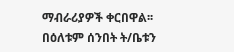ማብራሪያዎች ቀርበዋል፡፡
በዕለቱም ሰንበት ት/ቤቱን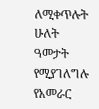ለሚቀጥሉት ሁለት ዓመታት የሚያገለግሉ የአመራር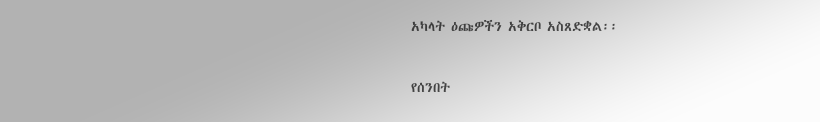አካላት ዕጩዎችን አቅርቦ አስጸድቋል፡፡



የሰንበት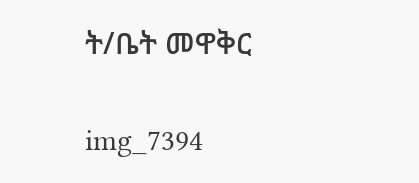ት/ቤት መዋቅር

img_7394